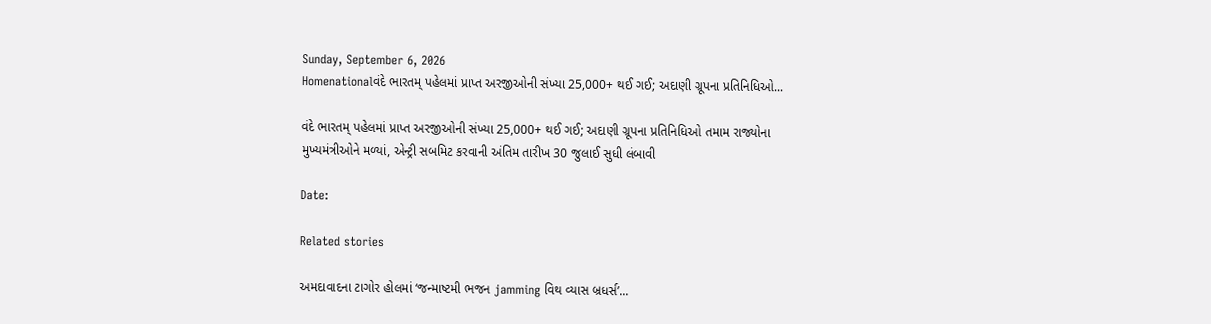Sunday, September 6, 2026
Homenationalવંદે ભારતમ્ પહેલમાં પ્રાપ્ત અરજીઓની સંખ્યા 25,000+ થઈ ગઈ; અદાણી ગ્રૂપના પ્રતિનિધિઓ...

વંદે ભારતમ્ પહેલમાં પ્રાપ્ત અરજીઓની સંખ્યા 25,000+ થઈ ગઈ; અદાણી ગ્રૂપના પ્રતિનિધિઓ તમામ રાજ્યોના મુખ્યમંત્રીઓને મળ્યાં, એન્ટ્રી સબમિટ કરવાની અંતિમ તારીખ 30 જુલાઈ સુધી લંબાવી

Date:

Related stories

અમદાવાદના ટાગોર હોલમાં ‘જન્માષ્ટમી ભજન jamming વિથ વ્યાસ બ્રધર્સ’...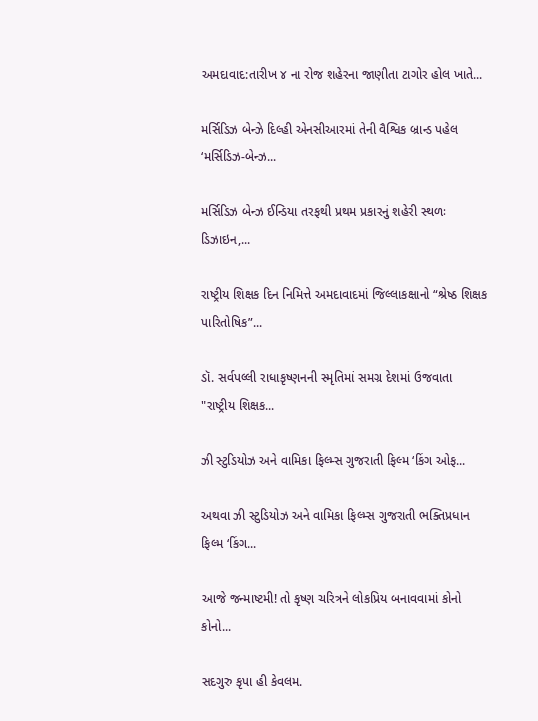અમદાવાદ:તારીખ ૪ ના રોજ શહેરના જાણીતા ટાગોર હોલ ખાતે...

મર્સિડિઝ બેન્ઝે દિલ્હી એનસીઆરમાં તેની વૈશ્વિક બ્રાન્ડ પહેલ ‘મર્સિડિઝ-બેન્ઝ...

મર્સિડિઝ બેન્ઝ ઈન્ડિયા તરફથી પ્રથમ પ્રકારનું શહેરી સ્થળઃ ડિઝાઇન,...

રાષ્ટ્રીય શિક્ષક દિન નિમિત્તે અમદાવાદમાં જિલ્લાકક્ષાનો “શ્રેષ્ઠ શિક્ષક પારિતોષિક”...

ડૉ. સર્વપલ્લી રાધાકૃષ્ણનની સ્મૃતિમાં સમગ્ર દેશમાં ઉજવાતા "રાષ્ટ્રીય શિક્ષક...

ઝી સ્ટુડિયોઝ અને વામિકા ફિલ્મ્સ ગુજરાતી ફિલ્મ ‘કિંગ ઓફ...

અથવા ઝી સ્ટુડિયોઝ અને વામિકા ફિલ્મ્સ ગુજરાતી ભક્તિપ્રધાન ફિલ્મ ‘કિંગ...

આજે જન્માષ્ટમી! તો કૃષ્ણ ચરિત્રને લોકપ્રિય બનાવવામાં કોનો કોનો...

સદગુરુ કૃપા હી કેવલમ.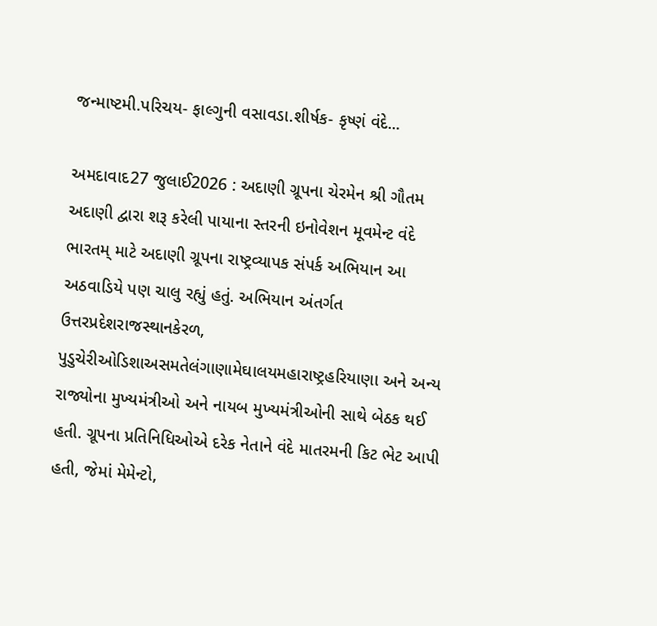જન્માષ્ટમી.પરિચય- ફાલ્ગુની વસાવડા.શીર્ષક- કૃષ્ણં વંદે...

અમદાવાદ27 જુલાઈ2026 : અદાણી ગ્રૂપના ચેરમેન શ્રી ગૌતમ અદાણી દ્વારા શરૂ કરેલી પાયાના સ્તરની ઇનોવેશન મૂવમેન્ટ વંદે ભારતમ્ માટે અદાણી ગ્રૂપના રાષ્ટ્રવ્યાપક સંપર્ક અભિયાન આ અઠવાડિયે પણ ચાલુ રહ્યું હતું. અભિયાન અંતર્ગત ઉત્તરપ્રદેશરાજસ્થાનકેરળ, પુડુચેરીઓડિશાઅસમતેલંગાણામેઘાલયમહારાષ્ટ્રહરિયાણા અને અન્ય રાજ્યોના મુખ્યમંત્રીઓ અને નાયબ મુખ્યમંત્રીઓની સાથે બેઠક થઈ હતી. ગ્રૂપના પ્રતિનિધિઓએ દરેક નેતાને વંદે માતરમની કિટ ભેટ આપી હતી, જેમાં મેમેન્ટો,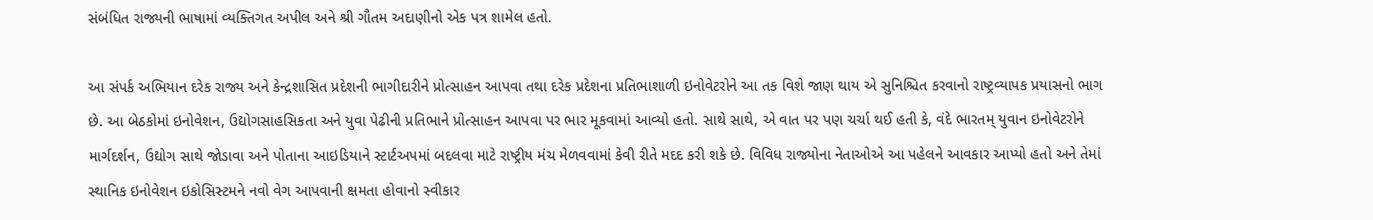સંબંધિત રાજ્યની ભાષામાં વ્યક્તિગત અપીલ અને શ્રી ગૌતમ અદાણીનો એક પત્ર શામેલ હતો.

આ સંપર્ક અભિયાન દરેક રાજ્ય અને કેન્દ્રશાસિત પ્રદેશની ભાગીદારીને પ્રોત્સાહન આપવા તથા દરેક પ્રદેશના પ્રતિભાશાળી ઇનોવેટરોને આ તક વિશે જાણ થાય એ સુનિશ્ચિત કરવાનો રાષ્ટ્રવ્યાપક પ્રયાસનો ભાગ છે. આ બેઠકોમાં ઇનોવેશન, ઉદ્યોગસાહસિકતા અને યુવા પેઢીની પ્રતિભાને પ્રોત્સાહન આપવા પર ભાર મૂકવામાં આવ્યો હતો. સાથે સાથે, એ વાત પર પણ ચર્ચા થઈ હતી કે, વંદે ભારતમ્ યુવાન ઇનોવેટરોને માર્ગદર્શન, ઉદ્યોગ સાથે જોડાવા અને પોતાના આઇડિયાને સ્ટાર્ટઅપમાં બદલવા માટે રાષ્ટ્રીય મંચ મેળવવામાં કેવી રીતે મદદ કરી શકે છે. વિવિધ રાજ્યોના નેતાઓએ આ પહેલને આવકાર આપ્યો હતો અને તેમાં સ્થાનિક ઇનોવેશન ઇકોસિસ્ટમને નવો વેગ આપવાની ક્ષમતા હોવાનો સ્વીકાર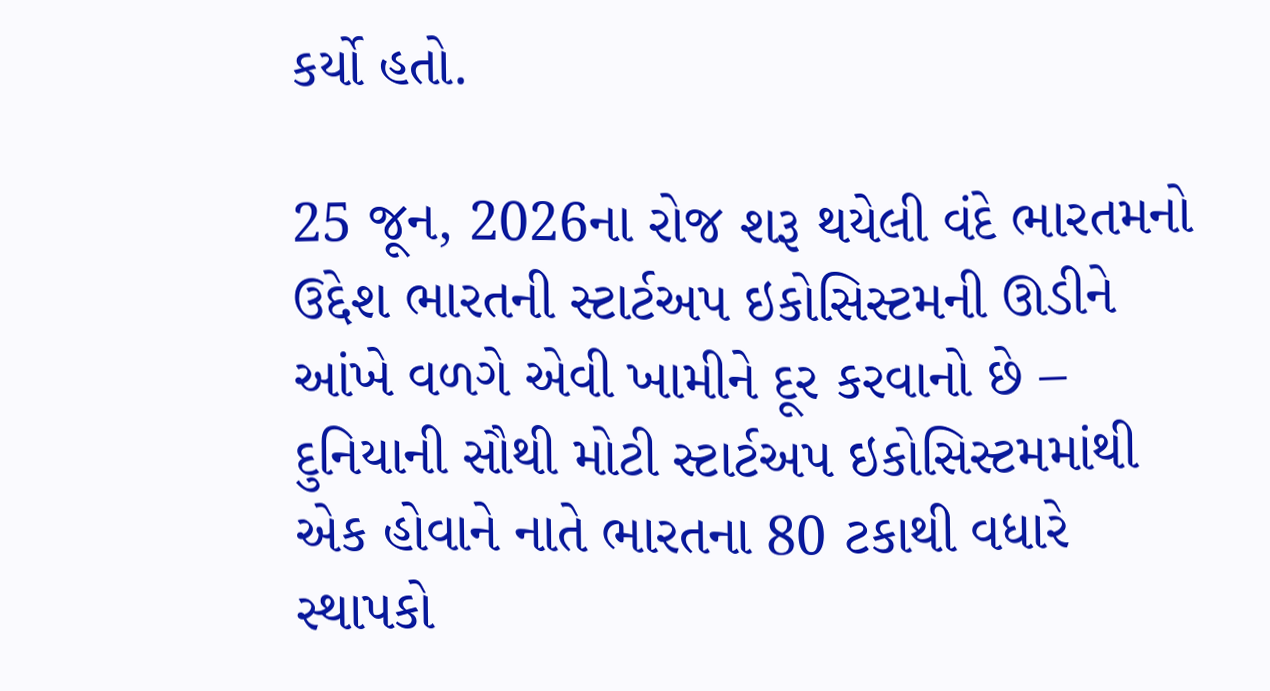કર્યો હતો.

25 જૂન, 2026ના રોજ શરૂ થયેલી વંદે ભારતમનો ઉદ્દેશ ભારતની સ્ટાર્ટઅપ ઇકોસિસ્ટમની ઊડીને આંખે વળગે એવી ખામીને દૂર કરવાનો છે – દુનિયાની સૌથી મોટી સ્ટાર્ટઅપ ઇકોસિસ્ટમમાંથી એક હોવાને નાતે ભારતના 80 ટકાથી વધારે સ્થાપકો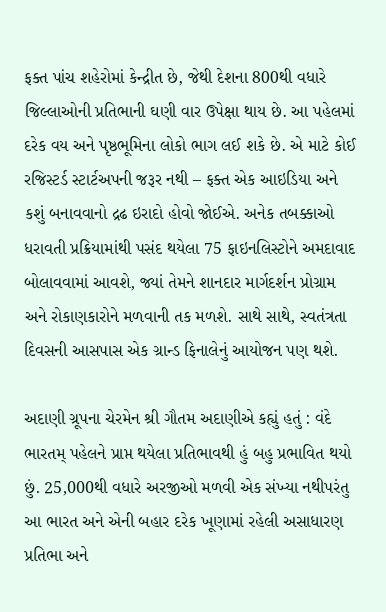ફક્ત પાંચ શહેરોમાં કેન્દ્રીત છે, જેથી દેશના 800થી વધારે જિલ્લાઓની પ્રતિભાની ઘણી વાર ઉપેક્ષા થાય છે. આ પહેલમાં દરેક વય અને પૃષ્ઠભૂમિના લોકો ભાગ લઈ શકે છે. એ માટે કોઈ રજિસ્ટર્ડ સ્ટાર્ટઅપની જરૂર નથી – ફક્ત એક આઇડિયા અને કશું બનાવવાનો દ્રઢ ઇરાદો હોવો જોઈએ. અનેક તબક્કાઓ ધરાવતી પ્રક્રિયામાંથી પસંદ થયેલા 75 ફાઇનલિસ્ટોને અમદાવાદ બોલાવવામાં આવશે, જ્યાં તેમને શાનદાર માર્ગદર્શન પ્રોગ્રામ અને રોકાણકારોને મળવાની તક મળશે. સાથે સાથે, સ્વતંત્રતા દિવસની આસપાસ એક ગ્રાન્ડ ફિનાલેનું આયોજન પણ થશે.

અદાણી ગ્રૂપના ચેરમેન શ્રી ગૌતમ અદાણીએ કહ્યું હતું : વંદે ભારતમ્ પહેલને પ્રાપ્ત થયેલા પ્રતિભાવથી હું બહુ પ્રભાવિત થયો છું. 25,000થી વધારે અરજીઓ મળવી એક સંખ્યા નથીપરંતુ આ ભારત અને એની બહાર દરેક ખૂણામાં રહેલી અસાધારણ પ્રતિભા અને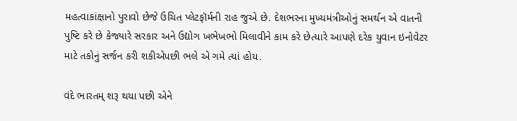મહત્વાકાંક્ષાનો પુરાવો છેજે ઉચિત પ્લેટફૉર્મની રાહ જુએ છે. દેશભરના મુખ્યમંત્રીઓનું સમર્થન એ વાતની પુષ્ટિ કરે છે કેજ્યારે સરકાર અને ઉદ્યોગ ખભેખભો મિલાવીને કામ કરે છેત્યારે આપણે દરેક યુવાન ઇનોવેટર માટે તકોનું સર્જન કરી શકીએપછી ભલે એ ગમે ત્યાં હોય.

વંદે ભારતમ્ શરૂ થયા પછી એને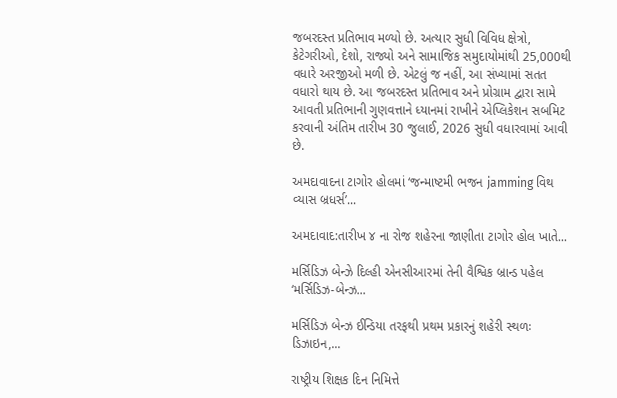જબરદસ્ત પ્રતિભાવ મળ્યો છે. અત્યાર સુધી વિવિધ ક્ષેત્રો, કેટેગરીઓ, દેશો, રાજ્યો અને સામાજિક સમુદાયોમાંથી 25,000થી વધારે અરજીઓ મળી છે. એટલું જ નહીં, આ સંખ્યામાં સતત વધારો થાય છે. આ જબરદસ્ત પ્રતિભાવ અને પ્રોગ્રામ દ્વારા સામે આવતી પ્રતિભાની ગુણવત્તાને ધ્યાનમાં રાખીને એપ્લિકેશન સબમિટ કરવાની અંતિમ તારીખ 30 જુલાઈ, 2026 સુધી વધારવામાં આવી છે.

અમદાવાદના ટાગોર હોલમાં ‘જન્માષ્ટમી ભજન jamming વિથ વ્યાસ બ્રધર્સ’...

અમદાવાદ:તારીખ ૪ ના રોજ શહેરના જાણીતા ટાગોર હોલ ખાતે...

મર્સિડિઝ બેન્ઝે દિલ્હી એનસીઆરમાં તેની વૈશ્વિક બ્રાન્ડ પહેલ ‘મર્સિડિઝ-બેન્ઝ...

મર્સિડિઝ બેન્ઝ ઈન્ડિયા તરફથી પ્રથમ પ્રકારનું શહેરી સ્થળઃ ડિઝાઇન,...

રાષ્ટ્રીય શિક્ષક દિન નિમિત્તે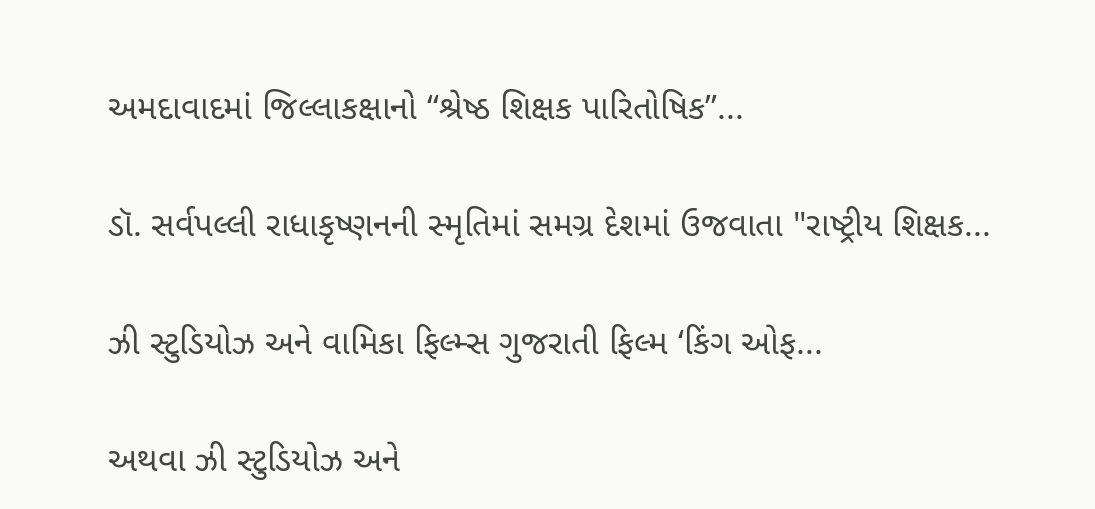અમદાવાદમાં જિલ્લાકક્ષાનો “શ્રેષ્ઠ શિક્ષક પારિતોષિક”...

ડૉ. સર્વપલ્લી રાધાકૃષ્ણનની સ્મૃતિમાં સમગ્ર દેશમાં ઉજવાતા "રાષ્ટ્રીય શિક્ષક...

ઝી સ્ટુડિયોઝ અને વામિકા ફિલ્મ્સ ગુજરાતી ફિલ્મ ‘કિંગ ઓફ...

અથવા ઝી સ્ટુડિયોઝ અને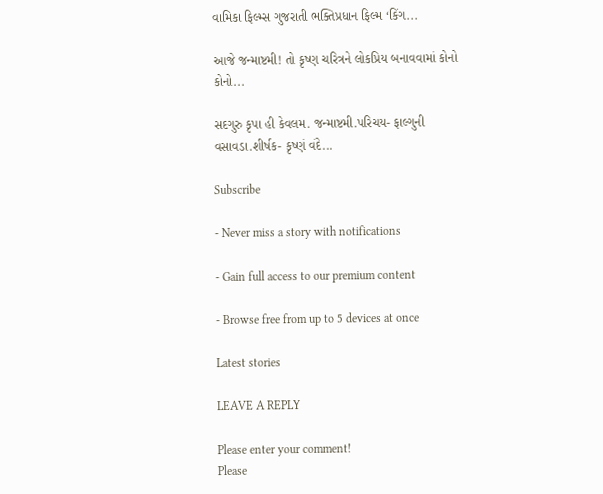વામિકા ફિલ્મ્સ ગુજરાતી ભક્તિપ્રધાન ફિલ્મ ‘કિંગ...

આજે જન્માષ્ટમી! તો કૃષ્ણ ચરિત્રને લોકપ્રિય બનાવવામાં કોનો કોનો...

સદગુરુ કૃપા હી કેવલમ. જન્માષ્ટમી.પરિચય- ફાલ્ગુની વસાવડા.શીર્ષક- કૃષ્ણં વંદે...

Subscribe

- Never miss a story with notifications

- Gain full access to our premium content

- Browse free from up to 5 devices at once

Latest stories

LEAVE A REPLY

Please enter your comment!
Please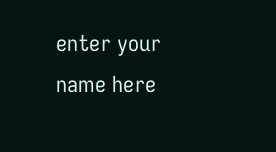enter your name here